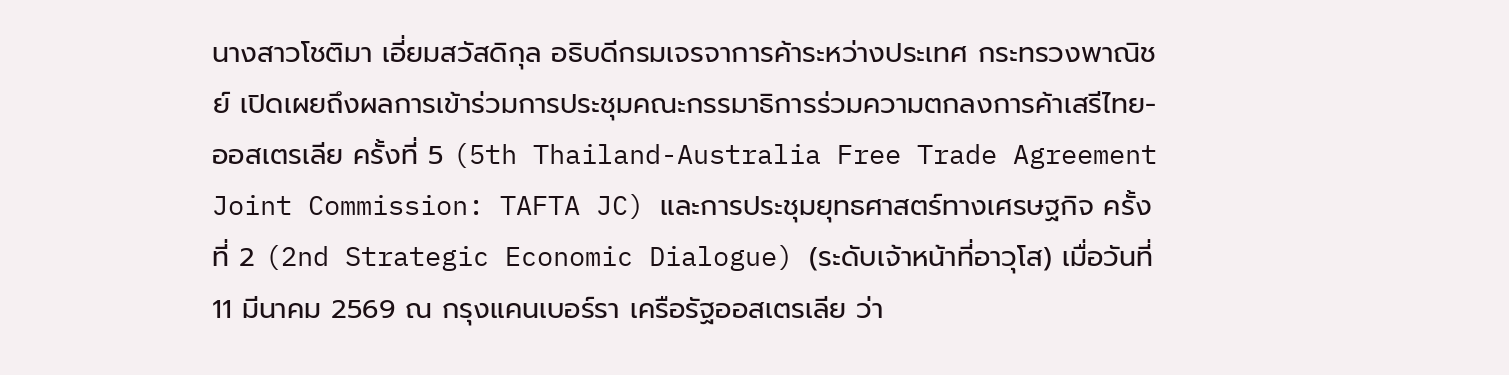นางสาวโชติมา เอี่ยมสวัสดิกุล อธิบดีกรมเจรจาการค้าระหว่างประเทศ กระทรวงพาณิชย์ เปิดเผยถึงผลการเข้าร่วมการประชุมคณะกรรมาธิการร่วมความตกลงการค้าเสรีไทย-ออสเตรเลีย ครั้งที่ 5 (5th Thailand-Australia Free Trade Agreement Joint Commission: TAFTA JC) และการประชุมยุทธศาสตร์ทางเศรษฐกิจ ครั้งที่ 2 (2nd Strategic Economic Dialogue) (ระดับเจ้าหน้าที่อาวุโส) เมื่อวันที่ 11 มีนาคม 2569 ณ กรุงแคนเบอร์รา เครือรัฐออสเตรเลีย ว่า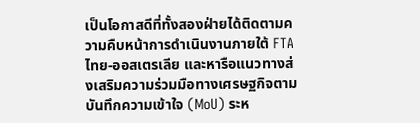เป็นโอกาสดีที่ทั้งสองฝ่ายได้ติดตามความคืบหน้าการดำเนินงานภายใต้ FTA ไทย-ออสเตรเลีย และหารือแนวทางส่งเสริมความร่วมมือทางเศรษฐกิจตามบันทึกความเข้าใจ (MoU) ระห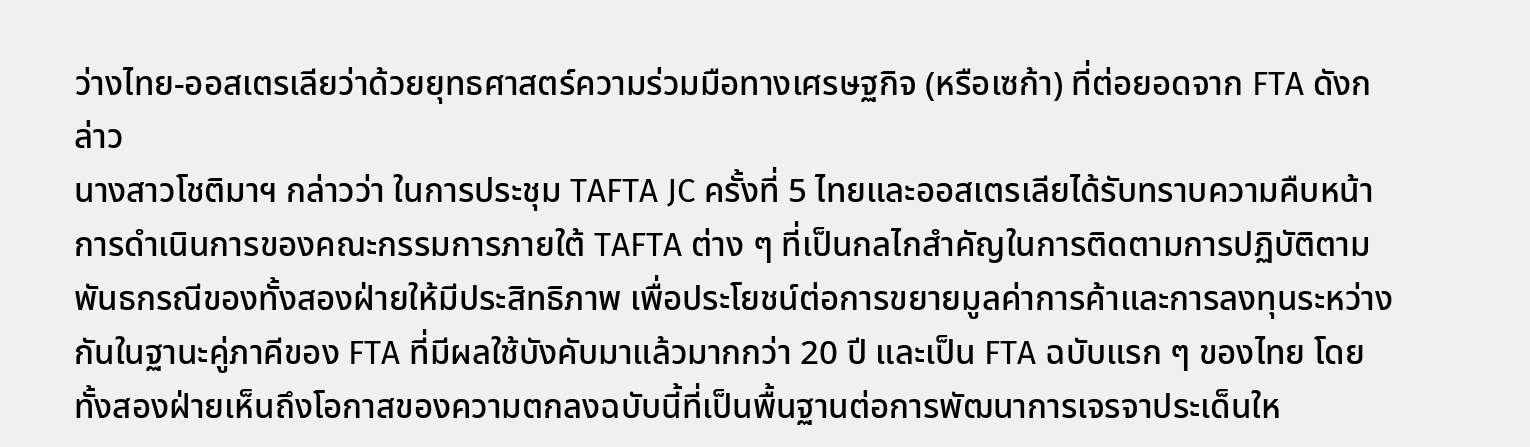ว่างไทย-ออสเตรเลียว่าด้วยยุทธศาสตร์ความร่วมมือทางเศรษฐกิจ (หรือเซก้า) ที่ต่อยอดจาก FTA ดังกล่าว
นางสาวโชติมาฯ กล่าวว่า ในการประชุม TAFTA JC ครั้งที่ 5 ไทยและออสเตรเลียได้รับทราบความคืบหน้าการดำเนินการของคณะกรรมการภายใต้ TAFTA ต่าง ๆ ที่เป็นกลไกสำคัญในการติดตามการปฏิบัติตามพันธกรณีของทั้งสองฝ่ายให้มีประสิทธิภาพ เพื่อประโยชน์ต่อการขยายมูลค่าการค้าและการลงทุนระหว่างกันในฐานะคู่ภาคีของ FTA ที่มีผลใช้บังคับมาแล้วมากกว่า 20 ปี และเป็น FTA ฉบับแรก ๆ ของไทย โดยทั้งสองฝ่ายเห็นถึงโอกาสของความตกลงฉบับนี้ที่เป็นพื้นฐานต่อการพัฒนาการเจรจาประเด็นให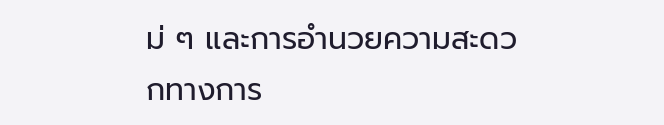ม่ ๆ และการอำนวยความสะดวกทางการ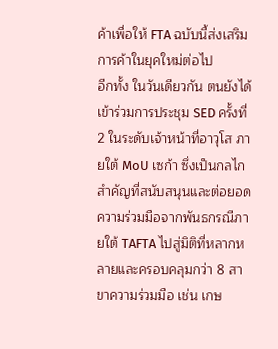ค้าเพื่อให้ FTA ฉบับนี้ส่งเสริมการค้าในยุคใหม่ต่อไป
อีกทั้ง ในวันเดียวกัน ตนยังได้เข้าร่วมการประชุม SED ครั้งที่ 2 ในระดับเจ้าหน้าที่อาวุโส ภายใต้ MoU เซก้า ซึ่งเป็นกลไกสำคัญที่สนับสนุนและต่อยอดความร่วมมือจากพันธกรณีภายใต้ TAFTA ไปสู่มิติที่หลากหลายและครอบคลุมกว่า 8 สาขาความร่วมมือ เช่น เกษ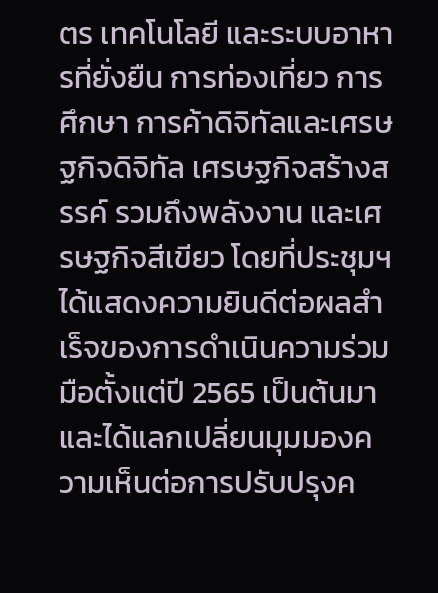ตร เทคโนโลยี และระบบอาหารที่ยั่งยืน การท่องเที่ยว การศึกษา การค้าดิจิทัลและเศรษฐกิจดิจิทัล เศรษฐกิจสร้างสรรค์ รวมถึงพลังงาน และเศรษฐกิจสีเขียว โดยที่ประชุมฯ ได้แสดงความยินดีต่อผลสำเร็จของการดำเนินความร่วมมือตั้งแต่ปี 2565 เป็นต้นมา และได้แลกเปลี่ยนมุมมองความเห็นต่อการปรับปรุงค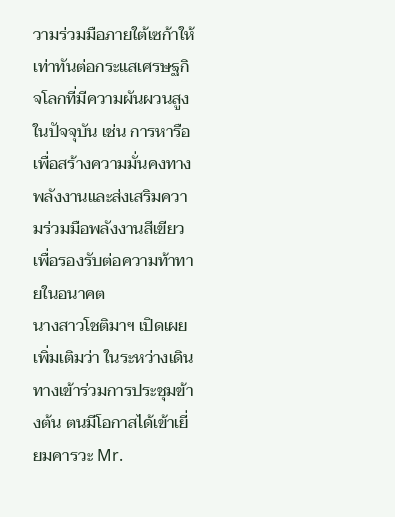วามร่วมมือภายใต้เซก้าให้เท่าทันต่อกระแสเศรษฐกิจโลกที่มีความผันผวนสูงในปัจจุบัน เช่น การหารือเพื่อสร้างความมั่นคงทางพลังงานและส่งเสริมความร่วมมือพลังงานสีเขียว เพื่อรองรับต่อความท้าทายในอนาคต
นางสาวโชติมาฯ เปิดเผยเพิ่มเติมว่า ในระหว่างเดินทางเข้าร่วมการประชุมข้างต้น ตนมีโอกาสได้เข้าเยี่ยมคารวะ Mr.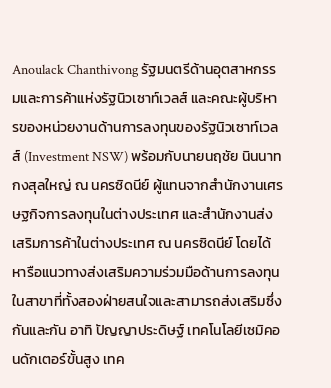Anoulack Chanthivong รัฐมนตรีด้านอุตสาหกรรมและการค้าแห่งรัฐนิวเซาท์เวลส์ และคณะผู้บริหารของหน่วยงานด้านการลงทุนของรัฐนิวเซาท์เวลส์ (Investment NSW) พร้อมกับนายนฤชัย นินนาท กงสุลใหญ่ ณ นครซิดนีย์ ผู้แทนจากสำนักงานเศรษฐกิจการลงทุนในต่างประเทศ และสำนักงานส่งเสริมการค้าในต่างประเทศ ณ นครซิดนีย์ โดยได้หารือแนวทางส่งเสริมความร่วมมือด้านการลงทุนในสาขาที่ทั้งสองฝ่ายสนใจและสามารถส่งเสริมซึ่งกันและกัน อาทิ ปัญญาประดิษฐ์ เทคโนโลยีเซมิคอนดักเตอร์ขั้นสูง เทค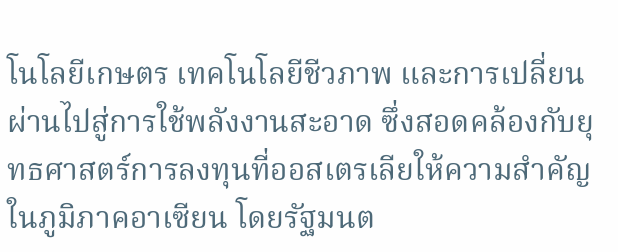โนโลยีเกษตร เทคโนโลยีชีวภาพ และการเปลี่ยนผ่านไปสู่การใช้พลังงานสะอาด ซึ่งสอดคล้องกับยุทธศาสตร์การลงทุนที่ออสเตรเลียให้ความสำคัญ ในภูมิภาคอาเซียน โดยรัฐมนต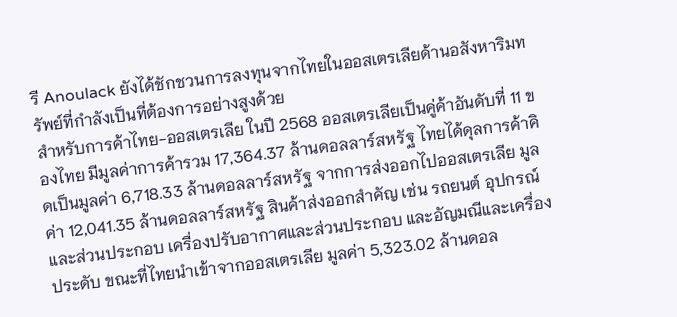รี Anoulack ยังได้ชักชวนการลงทุนจากไทยในออสเตรเลียด้านอสังหาริมทรัพย์ที่กำลังเป็นที่ต้องการอย่างสูงด้วย
สำหรับการค้าไทย-ออสเตรเลีย ในปี 2568 ออสเตรเลียเป็นคู่ค้าอันดับที่ 11 ของไทย มีมูลค่าการค้ารวม 17,364.37 ล้านดอลลาร์สหรัฐ ไทยได้ดุลการค้าคิดเป็นมูลค่า 6,718.33 ล้านดอลลาร์สหรัฐ จากการส่งออกไปออสเตรเลีย มูลค่า 12,041.35 ล้านดอลลาร์สหรัฐ สินค้าส่งออกสำคัญ เช่น รถยนต์ อุปกรณ์และส่วนประกอบ เครื่องปรับอากาศและส่วนประกอบ และอัญมณีและเครื่องประดับ ขณะที่ไทยนำเข้าจากออสเตรเลีย มูลค่า 5,323.02 ล้านดอล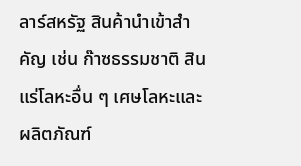ลาร์สหรัฐ สินค้านำเข้าสำคัญ เช่น ก๊าซธรรมชาติ สินแร่โลหะอื่น ๆ เศษโลหะและผลิตภัณฑ์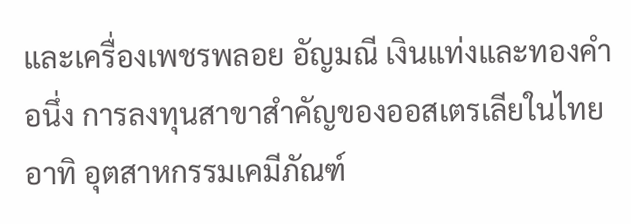และเครื่องเพชรพลอย อัญมณี เงินแท่งและทองคำ อนึ่ง การลงทุนสาขาสำคัญของออสเตรเลียในไทย อาทิ อุตสาหกรรมเคมีภัณฑ์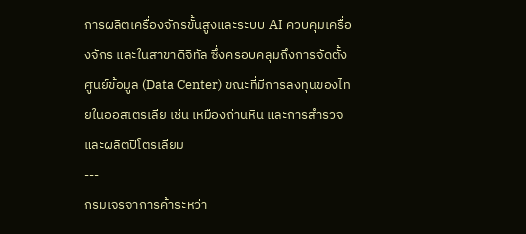การผลิตเครื่องจักรขั้นสูงและระบบ AI ควบคุมเครื่องจักร และในสาขาดิจิทัล ซึ่งครอบคลุมถึงการจัดตั้งศูนย์ข้อมูล (Data Center) ขณะที่มีการลงทุนของไทยในออสเตรเลีย เช่น เหมืองถ่านหิน และการสำรวจและผลิตปิโตรเลียม
---
กรมเจรจาการค้าระหว่า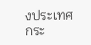งประเทศ
กระ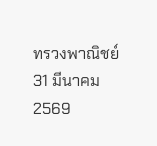ทรวงพาณิชย์
31 มีนาคม 2569